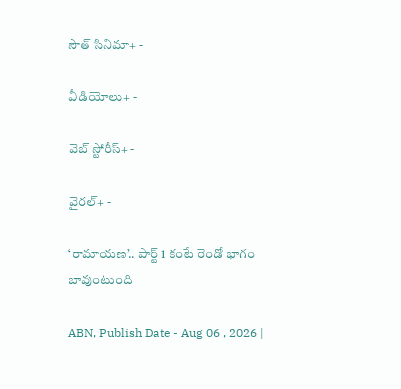సౌత్ సినిమా+ -

వీడియోలు+ -

వెబ్ స్టోరీస్+ -

వైరల్+ -

‘రామాయణ’.. పార్ట్‌ 1 కంటే రెండో భాగం బావుంటుంది

ABN, Publish Date - Aug 06 , 2026 |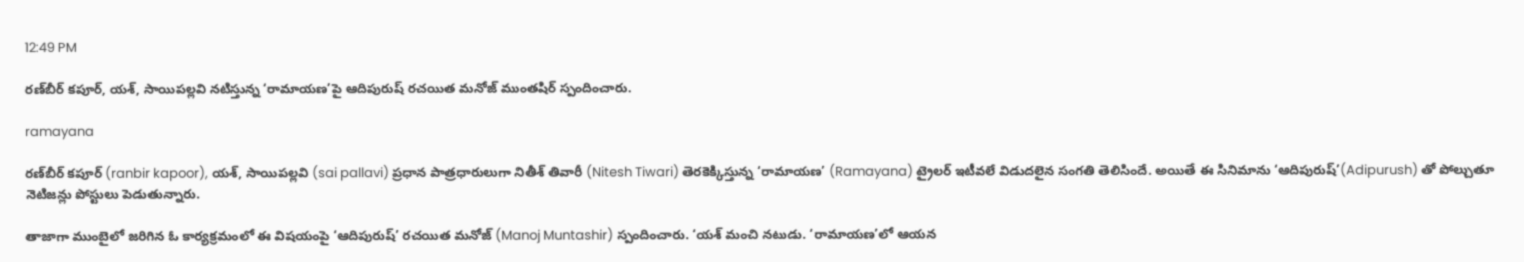12:49 PM

రణ్‌బీర్ కపూర్, యశ్, సాయిపల్లవి నటిస్తున్న ‘రామాయణ’పై ఆదిపురుష్ రచయిత మనోజ్ ముంతషిర్ స్పందించారు.

ramayana

రణ్‌బీర్‌ కపూర్ (ranbir kapoor), యశ్‌, సాయిపల్లవి (sai pallavi) ప్రధాన పాత్రధారులుగా నితీశ్‌ తివారీ (Nitesh Tiwari) తెరకెక్కిస్తున్న ‘రామాయణ’ (Ramayana) ట్రైలర్‌ ఇటీవలే విడుదలైన సంగతి తెలిసిందే. అయితే ఈ సినిమాను ‘ఆదిపురుష్‌’(Adipurush) తో పోల్చుతూ నెటిజన్లు పోస్టులు పెడుతున్నారు.

తాజాగా ముంబైలో జరిగిన ఓ కార్యక్రమంలో ఈ విషయంపై ‘ఆదిపురుష్‌’ రచయిత మనోజ్ (Manoj Muntashir) స్పందించారు. ‘యశ్‌ మంచి నటుడు. ‘రామాయణ’లో ఆయన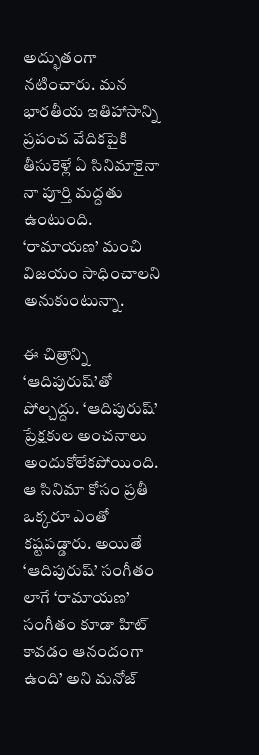అద్భుతంగా నటించారు. మన భారతీయ ఇతిహాసాన్ని ప్రపంచ వేదికపైకి తీసుకెళ్లే ఏ సినిమాకైనా నా పూర్తి మద్దతు ఉంటుంది. ‘రామాయణ’ మంచి విజయం సాధించాలని అనుకుంటున్నా.

ఈ చిత్రాన్ని ‘ఆదిపురుష్‌’తో పోల్చద్దు. ‘ఆదిపురుష్‌’ ప్రేక్షకుల అంచనాలు అందుకోలేకపోయింది. ఆ సినిమా కోసం ప్రతీ ఒక్కరూ ఎంతో కష్టపడ్డారు. అయితే ‘ఆదిపురుష్‌’ సంగీతం లాగే ‘రామాయణ’ సంగీతం కూడా హిట్‌ కావడం ఆనందంగా ఉంది’ అని మనోజ్‌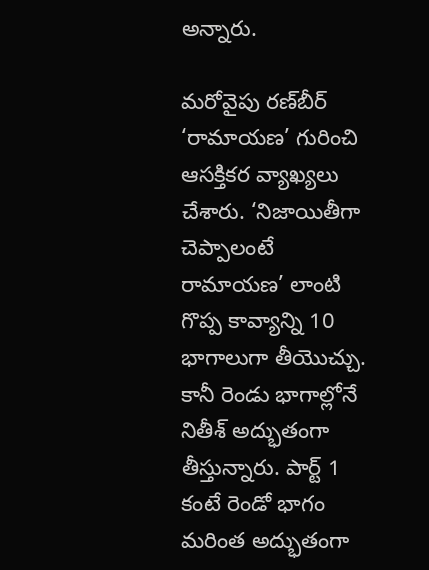అన్నారు.

మరోవైపు రణ్‌బీర్‌ ‘రామాయణ’ గురించి ఆసక్తికర వ్యాఖ్యలు చేశారు. ‘నిజాయితీగా చెప్పాలంటే రామాయణ’ లాంటి గొప్ప కావ్యాన్ని 10 భాగాలుగా తీయొచ్చు. కానీ రెండు భాగాల్లోనే నితీశ్‌ అద్భుతంగా తీస్తున్నారు. పార్ట్‌ 1 కంటే రెండో భాగం మరింత అద్భుతంగా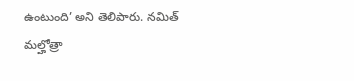ఉంటుంది’ అని తెలిపారు. నమిత్‌ మల్హోత్రా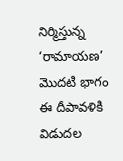నిర్మిస్తున్న ‘రామాయణ’ మొదటి భాగం ఈ దీపావళికి విడుదల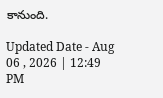కానుంది.

Updated Date - Aug 06 , 2026 | 12:49 PM